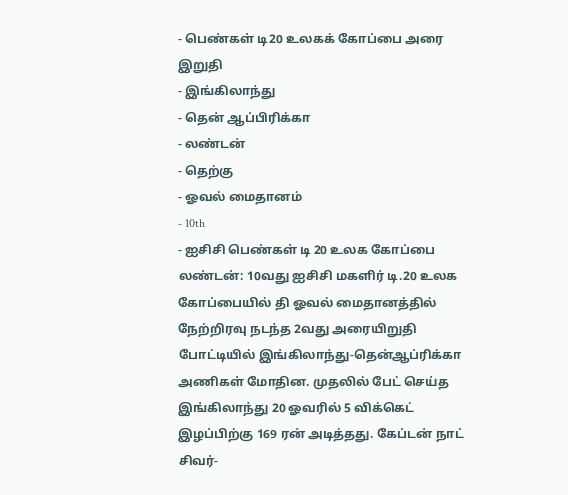- பெண்கள் டி20 உலகக் கோப்பை அரை இறுதி
- இங்கிலாந்து
- தென் ஆப்பிரிக்கா
- லண்டன்
- தெற்கு
- ஓவல் மைதானம்
- 10th
- ஐசிசி பெண்கள் டி 20 உலக கோப்பை
லண்டன்: 10வது ஐசிசி மகளிர் டி.20 உலக கோப்பையில் தி ஓவல் மைதானத்தில் நேற்றிரவு நடந்த 2வது அரையிறுதி போட்டியில் இங்கிலாந்து-தென்ஆப்ரிக்கா அணிகள் மோதின. முதலில் பேட் செய்த இங்கிலாந்து 20 ஓவரில் 5 விக்கெட் இழப்பிற்கு 169 ரன் அடித்தது. கேப்டன் நாட் சிவர்-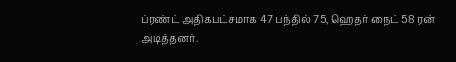ப்ரண்ட் அதிகபட்சமாக 47 பந்தில் 75, ஹெதர் நைட் 58 ரன் அடித்தனர்.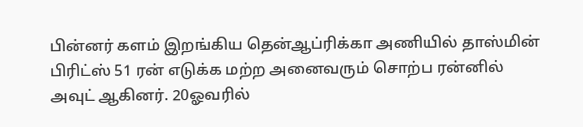பின்னர் களம் இறங்கிய தென்ஆப்ரிக்கா அணியில் தாஸ்மின் பிரிட்ஸ் 51 ரன் எடுக்க மற்ற அனைவரும் சொற்ப ரன்னில் அவுட் ஆகினர். 20ஓவரில்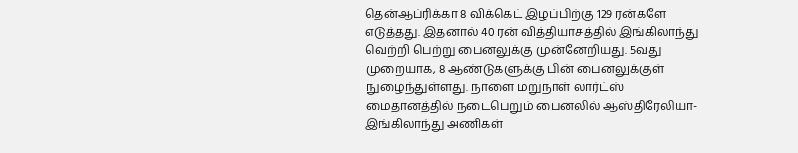தென்ஆப்ரிக்கா 8 விக்கெட் இழப்பிற்கு 129 ரன்களே எடுத்தது. இதனால் 40 ரன் வித்தியாசத்தில் இங்கிலாந்து வெற்றி பெற்று பைனலுக்கு முன்னேறியது. 5வது முறையாக, 8 ஆண்டுகளுக்கு பின் பைனலுக்குள் நுழைந்துள்ளது. நாளை மறுநாள் லார்ட்ஸ் மைதானத்தில் நடைபெறும் பைனலில் ஆஸ்திரேலியா-இங்கிலாந்து அணிகள்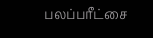பலப்பரீட்சை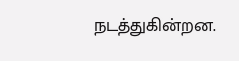நடத்துகின்றன.